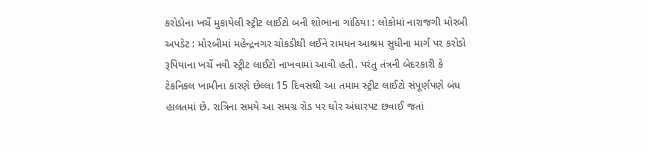કરોડોના ખર્ચે મુકાયેલી સ્ટ્રીટ લાઈટો બની શોભાના ગાંઠિયા : લોકોમાં નારાજગી મોરબી અપડેટ : મોરબીમાં મહેન્દ્રનગર ચોકડીથી લઈને રામધન આશ્રમ સુધીના માર્ગ પર કરોડો રૂપિયાના ખર્ચે નવી સ્ટ્રીટ લાઈટો નાખવામાં આવી હતી. પરંતુ તંત્રની બેદરકારી કે ટેકનિકલ ખામીના કારણે છેલ્લા 15 દિવસથી આ તમામ સ્ટ્રીટ લાઈટો સંપૂર્ણપણે બંધ હાલતમાં છે. રાત્રિના સમયે આ સમગ્ર રોડ પર ઘોર અંધારપટ છવાઈ જતાં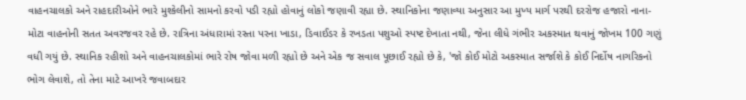વાહનચાલકો અને રાહદારીઓને ભારે મુશ્કેલીનો સામનો કરવો પડી રહ્યો હોવાનું લોકો જણાવી રહ્યા છે. સ્થાનિકોના જણાવ્યા અનુસાર આ મુખ્ય માર્ગ પરથી દરરોજ હજારો નાના-મોટા વાહનોની સતત અવરજવર રહે છે. રાત્રિના અંધારામાં રસ્તા પરના ખાડા, ડિવાઈડર કે રખડતા પશુઓ સ્પષ્ટ દેખાતા નથી, જેના લીધે ગંભીર અકસ્માત થવાનું જોખમ 100 ગણું વધી ગયું છે. સ્થાનિક રહીશો અને વાહનચાલકોમાં ભારે રોષ જોવા મળી રહ્યો છે અને એક જ સવાલ પૂછાઈ રહ્યો છે કે, 'જો કોઈ મોટો અકસ્માત સર્જાશે કે કોઈ નિર્દોષ નાગરિકનો ભોગ લેવાશે, તો તેના માટે આખરે જવાબદાર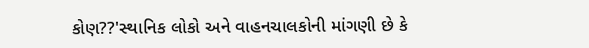કોણ??'સ્થાનિક લોકો અને વાહનચાલકોની માંગણી છે કે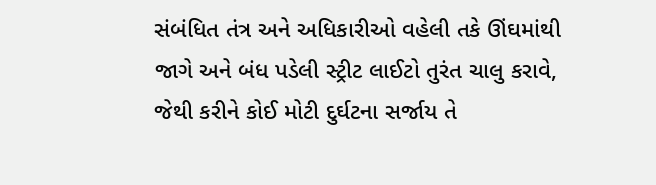સંબંધિત તંત્ર અને અધિકારીઓ વહેલી તકે ઊંઘમાંથી જાગે અને બંધ પડેલી સ્ટ્રીટ લાઈટો તુરંત ચાલુ કરાવે, જેથી કરીને કોઈ મોટી દુર્ઘટના સર્જાય તે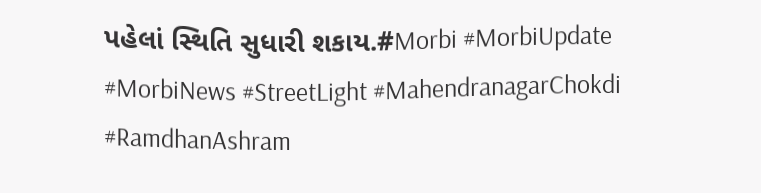પહેલાં સ્થિતિ સુધારી શકાય.#Morbi #MorbiUpdate #MorbiNews #StreetLight #MahendranagarChokdi #RamdhanAshram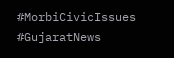#MorbiCivicIssues #GujaratNews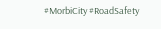#MorbiCity #RoadSafety